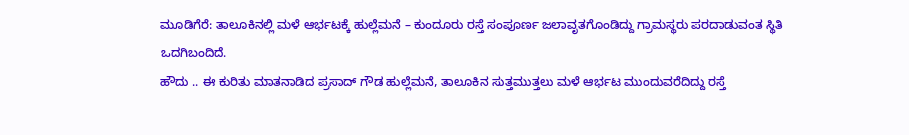ಮೂಡಿಗೆರೆ: ತಾಲೂಕಿನಲ್ಲಿ ಮಳೆ ಆರ್ಭಟಕ್ಕೆ ಹುಲ್ಲೆಮನೆ – ಕುಂದೂರು ರಸ್ತೆ ಸಂಪೂರ್ಣ ಜಲಾವೃತಗೊಂಡಿದ್ದು ಗ್ರಾಮಸ್ಥರು ಪರದಾಡುವಂತ ಸ್ಥಿತಿ ಒದಗಿಬಂದಿದೆ.
ಹೌದು .. ಈ ಕುರಿತು ಮಾತನಾಡಿದ ಪ್ರಸಾದ್ ಗೌಡ ಹುಲ್ಲೆಮನೆ, ತಾಲೂಕಿನ ಸುತ್ತಮುತ್ತಲು ಮಳೆ ಆರ್ಭಟ ಮುಂದುವರೆದಿದ್ದು ರಸ್ತೆ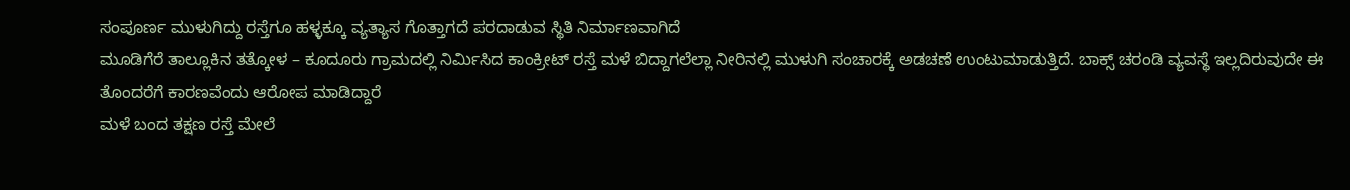ಸಂಪೂರ್ಣ ಮುಳುಗಿದ್ದು ರಸ್ತೆಗೂ ಹಳ್ಳಕ್ಕೂ ವ್ಯತ್ಯಾಸ ಗೊತ್ತಾಗದೆ ಪರದಾಡುವ ಸ್ಥಿತಿ ನಿರ್ಮಾಣವಾಗಿದೆ
ಮೂಡಿಗೆರೆ ತಾಲ್ಲೂಕಿನ ತತ್ಕೋಳ – ಕೂದೂರು ಗ್ರಾಮದಲ್ಲಿ ನಿರ್ಮಿಸಿದ ಕಾಂಕ್ರೀಟ್ ರಸ್ತೆ ಮಳೆ ಬಿದ್ದಾಗಲೆಲ್ಲಾ ನೀರಿನಲ್ಲಿ ಮುಳುಗಿ ಸಂಚಾರಕ್ಕೆ ಅಡಚಣೆ ಉಂಟುಮಾಡುತ್ತಿದೆ. ಬಾಕ್ಸ್ ಚರಂಡಿ ವ್ಯವಸ್ಥೆ ಇಲ್ಲದಿರುವುದೇ ಈ ತೊಂದರೆಗೆ ಕಾರಣವೆಂದು ಆರೋಪ ಮಾಡಿದ್ದಾರೆ
ಮಳೆ ಬಂದ ತಕ್ಷಣ ರಸ್ತೆ ಮೇಲೆ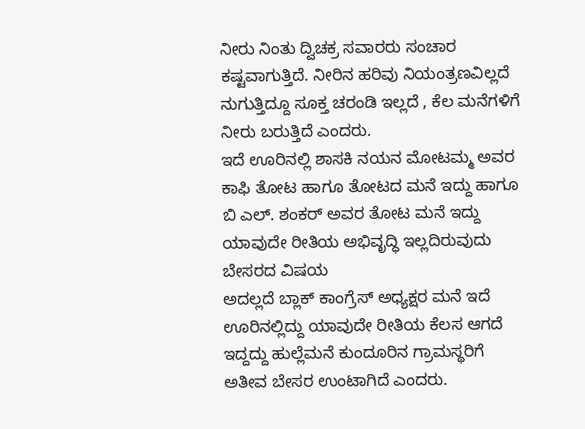ನೀರು ನಿಂತು ದ್ವಿಚಕ್ರ ಸವಾರರು ಸಂಚಾರ ಕಷ್ಟವಾಗುತ್ತಿದೆ. ನೀರಿನ ಹರಿವು ನಿಯಂತ್ರಣವಿಲ್ಲದೆ ನುಗುತ್ತಿದ್ದೂ ಸೂಕ್ತ ಚರಂಡಿ ಇಲ್ಲದೆ , ಕೆಲ ಮನೆಗಳಿಗೆ ನೀರು ಬರುತ್ತಿದೆ ಎಂದರು.
ಇದೆ ಊರಿನಲ್ಲಿ ಶಾಸಕಿ ನಯನ ಮೋಟಮ್ಮ ಅವರ ಕಾಫಿ ತೋಟ ಹಾಗೂ ತೋಟದ ಮನೆ ಇದ್ದು ಹಾಗೂ ಬಿ ಎಲ್. ಶಂಕರ್ ಅವರ ತೋಟ ಮನೆ ಇದ್ದು ಯಾವುದೇ ರೀತಿಯ ಅಭಿವೃದ್ಧಿ ಇಲ್ಲದಿರುವುದು ಬೇಸರದ ವಿಷಯ
ಅದಲ್ಲದೆ ಬ್ಲಾಕ್ ಕಾಂಗ್ರೆಸ್ ಅಧ್ಯಕ್ಷರ ಮನೆ ಇದೆ ಊರಿನಲ್ಲಿದ್ದು ಯಾವುದೇ ರೀತಿಯ ಕೆಲಸ ಆಗದೆ ಇದ್ದದ್ದು ಹುಲ್ಲೆಮನೆ ಕುಂದೂರಿನ ಗ್ರಾಮಸ್ಥರಿಗೆ ಅತೀವ ಬೇಸರ ಉಂಟಾಗಿದೆ ಎಂದರು.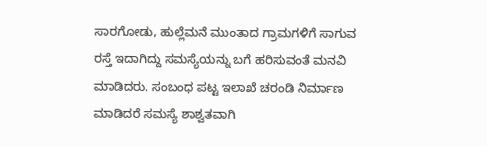ಸಾರಗೋಡು, ಹುಲ್ಲೆಮನೆ ಮುಂತಾದ ಗ್ರಾಮಗಳಿಗೆ ಸಾಗುವ ರಸ್ತೆ ಇದಾಗಿದ್ದು ಸಮಸ್ಯೆಯನ್ನು ಬಗೆ ಹರಿಸುವಂತೆ ಮನವಿ ಮಾಡಿದರು. ಸಂಬಂಧ ಪಟ್ಟ ಇಲಾಖೆ ಚರಂಡಿ ನಿರ್ಮಾಣ ಮಾಡಿದರೆ ಸಮಸ್ಯೆ ಶಾಶ್ವತವಾಗಿ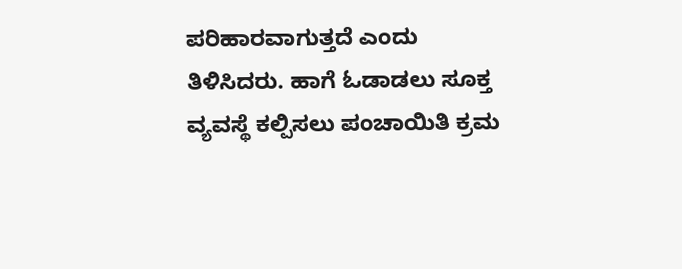ಪರಿಹಾರವಾಗುತ್ತದೆ ಎಂದು ತಿಳಿಸಿದರು. ಹಾಗೆ ಓಡಾಡಲು ಸೂಕ್ತ ವ್ಯವಸ್ಥೆ ಕಲ್ಪಿಸಲು ಪಂಚಾಯಿತಿ ಕ್ರಮ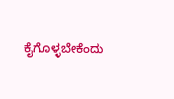ಕೈಗೊಳ್ಳಬೇಕೆಂದು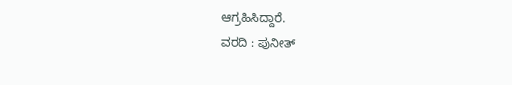ಆಗ್ರಹಿಸಿದ್ದಾರೆ.
ವರದಿ : ಪುನೀತ್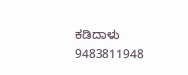ಕಡಿದಾಳು
9483811948